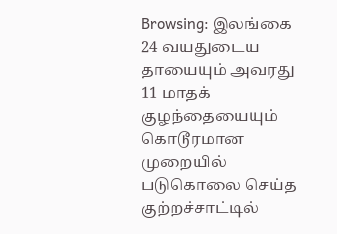Browsing: இலங்கை
24 வயதுடைய தாயையும் அவரது 11 மாதக் குழந்தையையும் கொடூரமான முறையில் படுகொலை செய்த குற்றச்சாட்டில்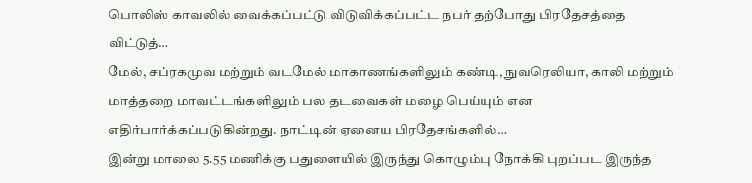பொலிஸ் காவலில் வைக்கப்பட்டு விடுவிக்கப்பட்ட நபர் தற்போது பிரதேசத்தை விட்டுத்…
மேல், சப்ரகமுவ மற்றும் வடமேல் மாகாணங்களிலும் கண்டி, நுவரெலியா, காலி மற்றும் மாத்தறை மாவட்டங்களிலும் பல தடவைகள் மழை பெய்யும் என எதிர்பார்க்கப்படுகின்றது. நாட்டின் ஏனைய பிரதேசங்களில்…
இன்று மாலை 5.55 மணிக்கு பதுளையில் இருந்து கொழும்பு நோக்கி புறப்பட இருந்த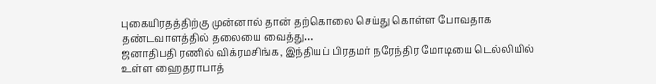புகையிரதத்திற்கு முன்னால் தான் தற்கொலை செய்து கொள்ள போவதாக தண்டவாளத்தில் தலையை வைத்து…
ஜனாதிபதி ரணில் விக்ரமசிங்க, இந்தியப் பிரதமர் நரேந்திர மோடியை டெல்லியில் உள்ள ஹைதராபாத்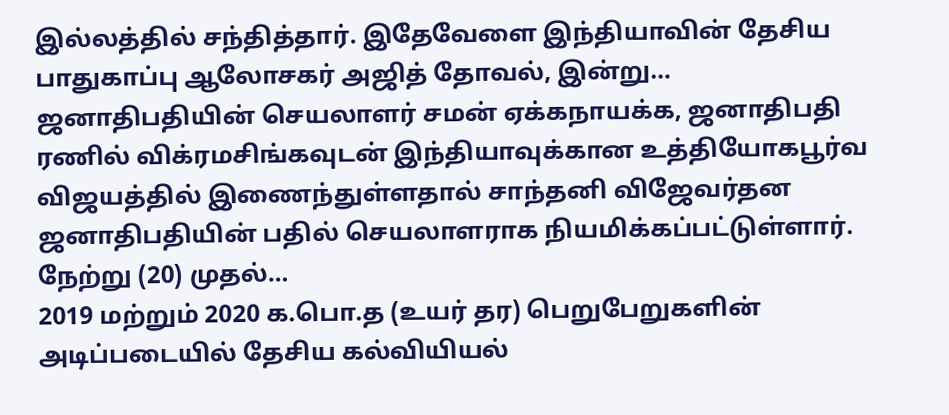இல்லத்தில் சந்தித்தார். இதேவேளை இந்தியாவின் தேசிய பாதுகாப்பு ஆலோசகர் அஜித் தோவல், இன்று…
ஜனாதிபதியின் செயலாளர் சமன் ஏக்கநாயக்க, ஜனாதிபதி ரணில் விக்ரமசிங்கவுடன் இந்தியாவுக்கான உத்தியோகபூர்வ விஜயத்தில் இணைந்துள்ளதால் சாந்தனி விஜேவர்தன ஜனாதிபதியின் பதில் செயலாளராக நியமிக்கப்பட்டுள்ளார். நேற்று (20) முதல்…
2019 மற்றும் 2020 க.பொ.த (உயர் தர) பெறுபேறுகளின் அடிப்படையில் தேசிய கல்வியியல்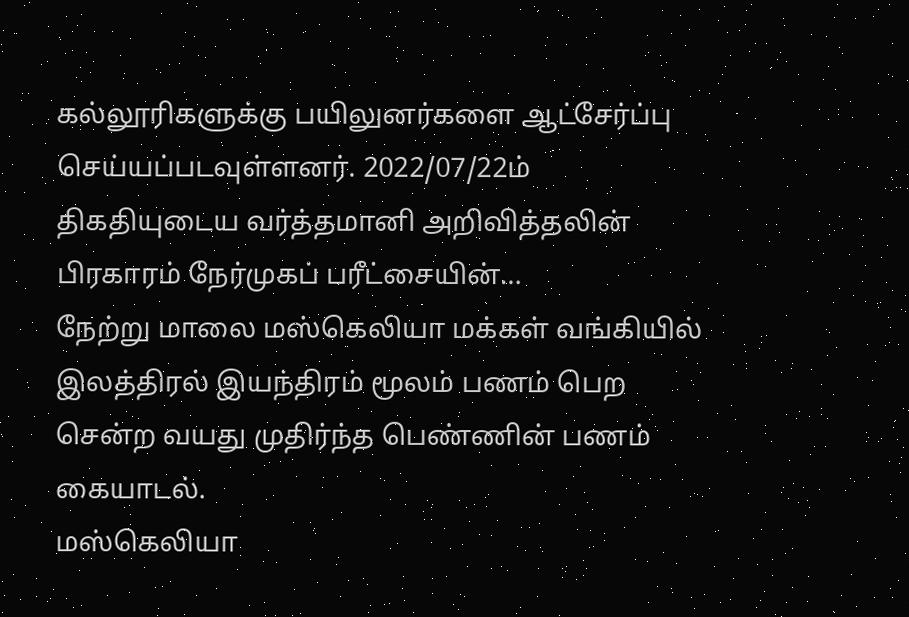கல்லூரிகளுக்கு பயிலுனர்களை ஆட்சேர்ப்பு செய்யப்படவுள்ளனர். 2022/07/22ம் திகதியுடைய வர்த்தமானி அறிவித்தலின் பிரகாரம் நேர்முகப் பரீட்சையின்…
நேற்று மாலை மஸ்கெலியா மக்கள் வங்கியில் இலத்திரல் இயந்திரம் மூலம் பணம் பெற சென்ற வயது முதிர்ந்த பெண்ணின் பணம் கையாடல்.
மஸ்கெலியா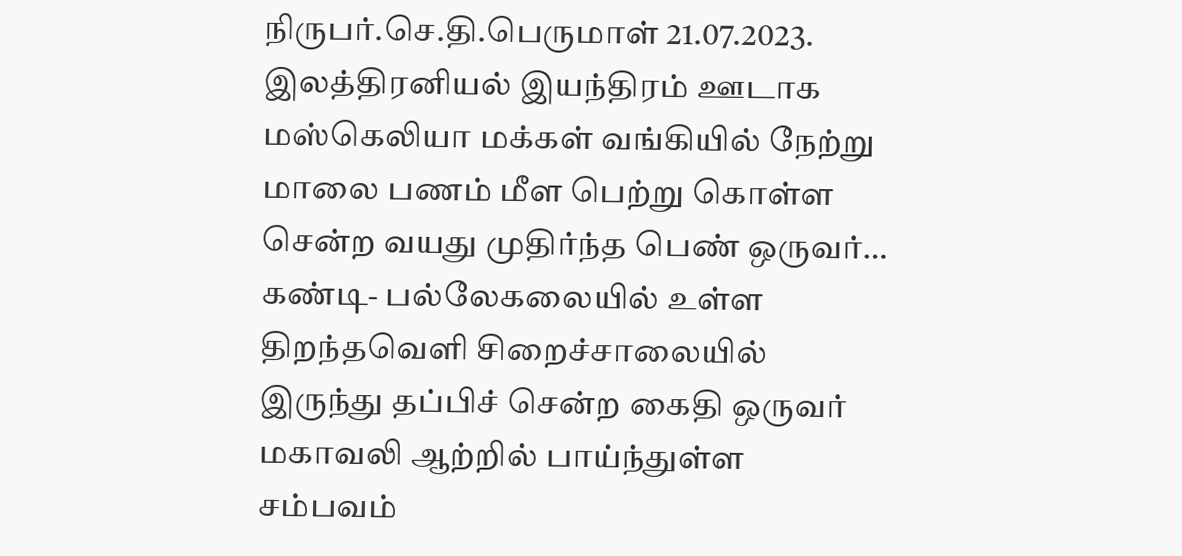நிருபர்.செ.தி.பெருமாள் 21.07.2023. இலத்திரனியல் இயந்திரம் ஊடாக மஸ்கெலியா மக்கள் வங்கியில் நேற்று மாலை பணம் மீள பெற்று கொள்ள சென்ற வயது முதிர்ந்த பெண் ஒருவர்…
கண்டி- பல்லேகலையில் உள்ள திறந்தவெளி சிறைச்சாலையில் இருந்து தப்பிச் சென்ற கைதி ஒருவர் மகாவலி ஆற்றில் பாய்ந்துள்ள சம்பவம்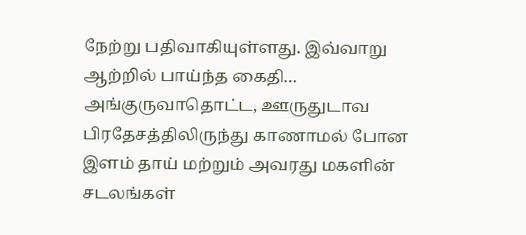நேற்று பதிவாகியுள்ளது. இவ்வாறு ஆற்றில் பாய்ந்த கைதி…
அங்குருவாதொட்ட, ஊருதுடாவ பிரதேசத்திலிருந்து காணாமல் போன இளம் தாய் மற்றும் அவரது மகளின் சடலங்கள்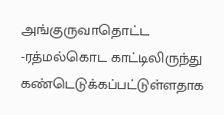அங்குருவாதொட்ட -ரத்மல்கொட காட்டிலிருந்து கண்டெடுக்கப்பட்டுள்ளதாக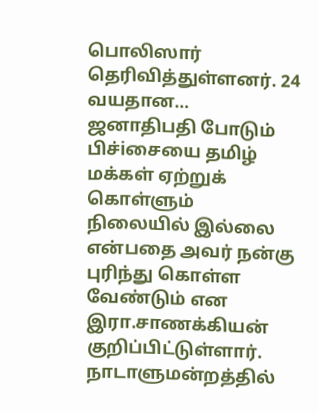பொலிஸார் தெரிவித்துள்ளனர். 24 வயதான…
ஜனாதிபதி போடும் பிச்iசையை தமிழ் மக்கள் ஏற்றுக் கொள்ளும் நிலையில் இல்லை என்பதை அவர் நன்கு புரிந்து கொள்ள வேண்டும் என இரா.சாணக்கியன் குறிப்பிட்டுள்ளார். நாடாளுமன்றத்தில்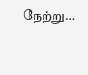நேற்று…